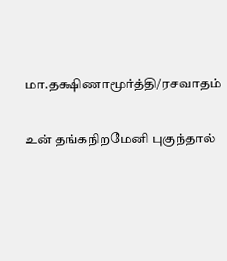மா.தக்ஷிணாமூர்த்தி/ரசவாதம்

உன் தங்கநிறமேனி புகுந்தால்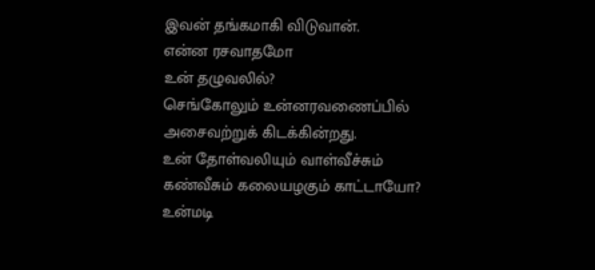இவன் தங்கமாகி விடுவான்.
என்ன ரசவாதமோ
உன் தழுவலில்?
செங்கோலும் உன்னரவணைப்பில்
அசைவற்றுக் கிடக்கின்றது.
உன் தோள்வலியும் வாள்வீச்சும்
கண்வீசும் கலையழகும் காட்டாயோ?
உன்மடி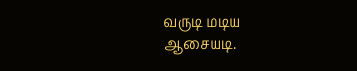வருடி மடிய
ஆசையடி.